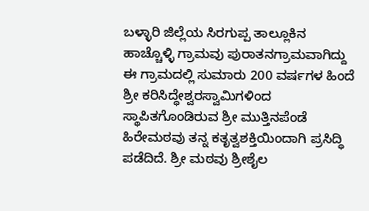ಬಳ್ಳಾರಿ ಜಿಲ್ಲೆಯ ಸಿರಗುಪ್ಪ ತಾಲ್ಲೂಕಿನ ಹಾಚ್ಚೊಳ್ಳಿ ಗ್ರಾಮವು ಪುರಾತನಗ್ರಾಮವಾಗಿದ್ದು ಈ ಗ್ರಾಮದಲ್ಲಿ ಸುಮಾರು 200 ವರ್ಷಗಳ ಹಿಂದೆ ಶ್ರೀ ಕರಿಸಿದ್ಧೇಶ್ವರಸ್ವಾಮಿಗಳಿಂದ ಸ್ಥಾಪಿತಗೊಂಡಿರುವ ಶ್ರೀ ಮುತ್ತಿನಪೆಂಡೆ ಹಿರೇಮಠವು ತನ್ನ ಕತೃತ್ವಶಕ್ತಿಯಿಂದಾಗಿ ಪ್ರಸಿದ್ಧಿ ಪಡೆದಿದೆ. ಶ್ರೀ ಮಠವು ಶ್ರೀಶೈಲ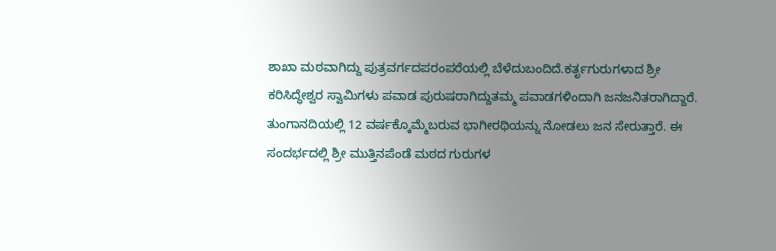ಶಾಖಾ ಮಠವಾಗಿದ್ದು ಪುತ್ರವರ್ಗದಪರಂಪರೆಯಲ್ಲಿ ಬೆಳೆದುಬಂದಿದೆ.ಕರ್ತೃಗುರುಗಳಾದ ಶ್ರೀ ಕರಿಸಿದ್ಧೇಶ್ವರ ಸ್ವಾಮಿಗಳು ಪವಾಡ ಪುರುಷರಾಗಿದ್ದುತಮ್ಮ ಪವಾಡಗಳಿಂದಾಗಿ ಜನಜನಿತರಾಗಿದ್ದಾರೆ. ತುಂಗಾನದಿಯಲ್ಲಿ 12 ವರ್ಷಕ್ಕೊಮ್ಮೆಬರುವ ಭಾಗೀರಥಿಯನ್ನು ನೋಡಲು ಜನ ಸೇರುತ್ತಾರೆ. ಈ ಸಂದರ್ಭದಲ್ಲಿ ಶ್ರೀ ಮುತ್ತಿನಪೆಂಡೆ ಮಠದ ಗುರುಗಳ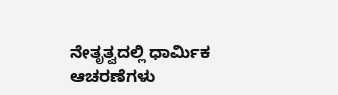ನೇತೃತ್ವದಲ್ಲಿ ಧಾರ್ಮಿಕ ಆಚರಣೆಗಳು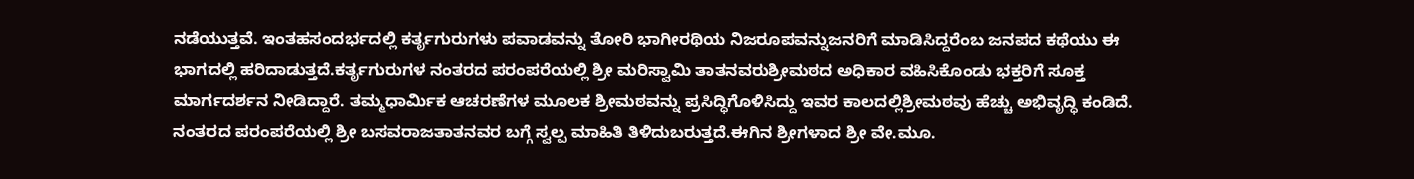ನಡೆಯುತ್ತವೆ. ಇಂತಹಸಂದರ್ಭದಲ್ಲಿ ಕರ್ತೃಗುರುಗಳು ಪವಾಡವನ್ನು ತೋರಿ ಭಾಗೀರಥಿಯ ನಿಜರೂಪವನ್ನುಜನರಿಗೆ ಮಾಡಿಸಿದ್ದರೆಂಬ ಜನಪದ ಕಥೆಯು ಈ ಭಾಗದಲ್ಲಿ ಹರಿದಾಡುತ್ತದೆ.ಕರ್ತೃಗುರುಗಳ ನಂತರದ ಪರಂಪರೆಯಲ್ಲಿ ಶ್ರೀ ಮರಿಸ್ವಾಮಿ ತಾತನವರುಶ್ರೀಮಠದ ಅಧಿಕಾರ ವಹಿಸಿಕೊಂಡು ಭಕ್ತರಿಗೆ ಸೂಕ್ತ ಮಾರ್ಗದರ್ಶನ ನೀಡಿದ್ದಾರೆ. ತಮ್ಮಧಾರ್ಮಿಕ ಆಚರಣೆಗಳ ಮೂಲಕ ಶ್ರೀಮಠವನ್ನು ಪ್ರಸಿದ್ಧಿಗೊಳಿಸಿದ್ದು ಇವರ ಕಾಲದಲ್ಲಿಶ್ರೀಮಠವು ಹೆಚ್ಚು ಅಭಿವೃದ್ಧಿ ಕಂಡಿದೆ. ನಂತರದ ಪರಂಪರೆಯಲ್ಲಿ ಶ್ರೀ ಬಸವರಾಜತಾತನವರ ಬಗ್ಗೆ ಸ್ವಲ್ಪ ಮಾಹಿತಿ ತಿಳಿದುಬರುತ್ತದೆ.ಈಗಿನ ಶ್ರೀಗಳಾದ ಶ್ರೀ ವೇ.ಮೂ.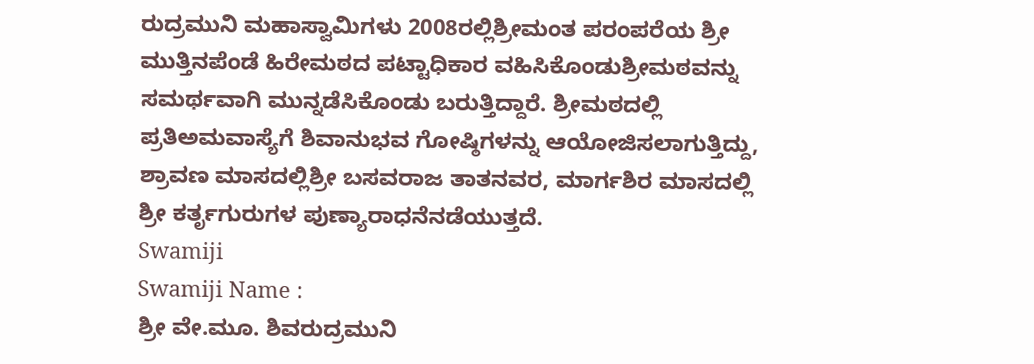ರುದ್ರಮುನಿ ಮಹಾಸ್ವಾಮಿಗಳು 2008ರಲ್ಲಿಶ್ರೀಮಂತ ಪರಂಪರೆಯ ಶ್ರೀ ಮುತ್ತಿನಪೆಂಡೆ ಹಿರೇಮಠದ ಪಟ್ಟಾಧಿಕಾರ ವಹಿಸಿಕೊಂಡುಶ್ರೀಮಠವನ್ನು ಸಮರ್ಥವಾಗಿ ಮುನ್ನಡೆಸಿಕೊಂಡು ಬರುತ್ತಿದ್ದಾರೆ. ಶ್ರೀಮಠದಲ್ಲಿ ಪ್ರತಿಅಮವಾಸ್ಯೆಗೆ ಶಿವಾನುಭವ ಗೋಷ್ಠಿಗಳನ್ನು ಆಯೋಜಿಸಲಾಗುತ್ತಿದ್ದು, ಶ್ರಾವಣ ಮಾಸದಲ್ಲಿಶ್ರೀ ಬಸವರಾಜ ತಾತನವರ, ಮಾರ್ಗಶಿರ ಮಾಸದಲ್ಲಿ ಶ್ರೀ ಕರ್ತೃಗುರುಗಳ ಪುಣ್ಯಾರಾಧನೆನಡೆಯುತ್ತದೆ.
Swamiji
Swamiji Name :
ಶ್ರೀ ವೇ.ಮೂ. ಶಿವರುದ್ರಮುನಿ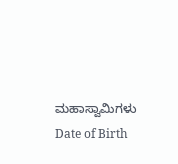ಮಹಾಸ್ವಾಮಿಗಳು
Date of Birth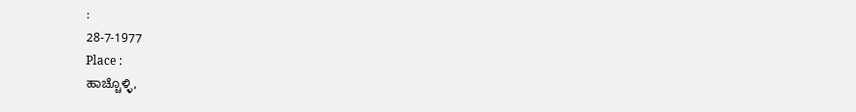:
28-7-1977
Place :
ಹಾಚ್ಚೊಳ್ಳಿ,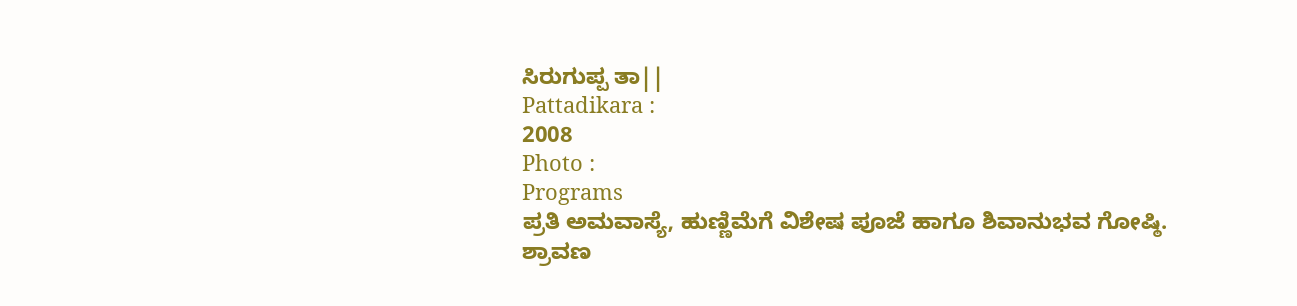ಸಿರುಗುಪ್ಪ ತಾ||
Pattadikara :
2008
Photo :
Programs
ಪ್ರತಿ ಅಮವಾಸ್ಯೆ, ಹುಣ್ಣಿಮೆಗೆ ವಿಶೇಷ ಪೂಜೆ ಹಾಗೂ ಶಿವಾನುಭವ ಗೋಷ್ಠಿ.
ಶ್ರಾವಣ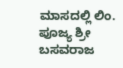ಮಾಸದಲ್ಲಿ ಲಿಂ. ಪೂಜ್ಯ ಶ್ರೀ ಬಸವರಾಜ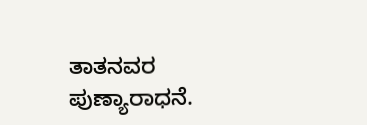ತಾತನವರ ಪುಣ್ಯಾರಾಧನೆ.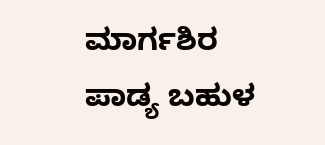ಮಾರ್ಗಶಿರ ಪಾಡ್ಯ ಬಹುಳ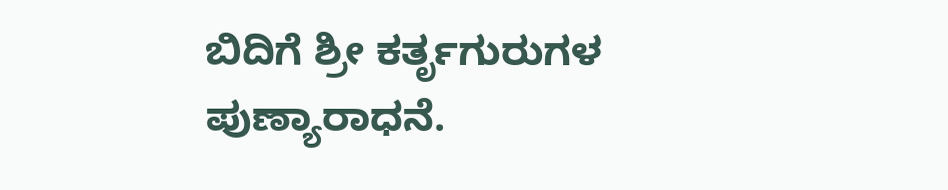ಬಿದಿಗೆ ಶ್ರೀ ಕರ್ತೃಗುರುಗಳ ಪುಣ್ಯಾರಾಧನೆ.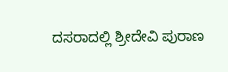ದಸರಾದಲ್ಲಿ ಶ್ರೀದೇವಿ ಪುರಾಣ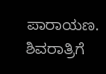ಪಾರಾಯಣ.
ಶಿವರಾತ್ರಿಗೆ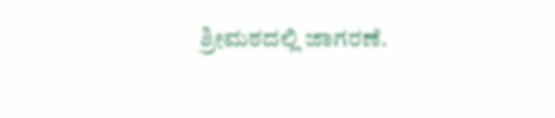ಶ್ರೀಮಠದಲ್ಲಿ ಜಾಗರಣೆ.